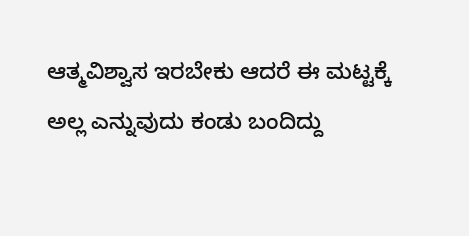ಆತ್ಮವಿಶ್ವಾಸ ಇರಬೇಕು ಆದರೆ ಈ ಮಟ್ಟಕ್ಕೆ ಅಲ್ಲ ಎನ್ನುವುದು ಕಂಡು ಬಂದಿದ್ದು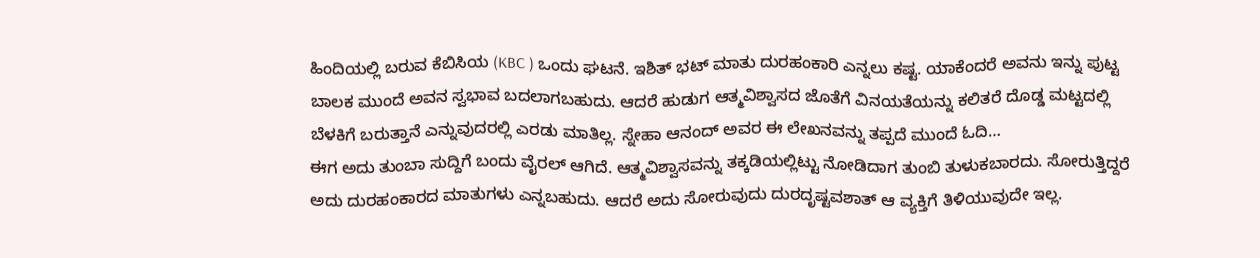ಹಿಂದಿಯಲ್ಲಿ ಬರುವ ಕೆಬಿಸಿಯ (KBC ) ಒಂದು ಘಟನೆ. ಇಶಿತ್ ಭಟ್ ಮಾತು ದುರಹಂಕಾರಿ ಎನ್ನಲು ಕಷ್ಟ. ಯಾಕೆಂದರೆ ಅವನು ಇನ್ನು ಪುಟ್ಟ ಬಾಲಕ ಮುಂದೆ ಅವನ ಸ್ವಭಾವ ಬದಲಾಗಬಹುದು. ಆದರೆ ಹುಡುಗ ಆತ್ಮವಿಶ್ವಾಸದ ಜೊತೆಗೆ ವಿನಯತೆಯನ್ನು ಕಲಿತರೆ ದೊಡ್ಡ ಮಟ್ಟದಲ್ಲಿ ಬೆಳಕಿಗೆ ಬರುತ್ತಾನೆ ಎನ್ನುವುದರಲ್ಲಿ ಎರಡು ಮಾತಿಲ್ಲ. ಸ್ನೇಹಾ ಆನಂದ್ ಅವರ ಈ ಲೇಖನವನ್ನು ತಪ್ಪದೆ ಮುಂದೆ ಓದಿ…
ಈಗ ಅದು ತುಂಬಾ ಸುದ್ದಿಗೆ ಬಂದು ವೈರಲ್ ಆಗಿದೆ. ಆತ್ಮವಿಶ್ವಾಸವನ್ನು ತಕ್ಕಡಿಯಲ್ಲಿಟ್ಟು ನೋಡಿದಾಗ ತುಂಬಿ ತುಳುಕಬಾರದು. ಸೋರುತ್ತಿದ್ದರೆ ಅದು ದುರಹಂಕಾರದ ಮಾತುಗಳು ಎನ್ನಬಹುದು. ಆದರೆ ಅದು ಸೋರುವುದು ದುರದೃಷ್ಟವಶಾತ್ ಆ ವ್ಯಕ್ತಿಗೆ ತಿಳಿಯುವುದೇ ಇಲ್ಲ.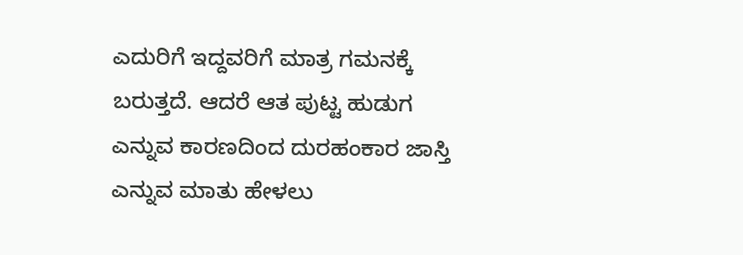ಎದುರಿಗೆ ಇದ್ದವರಿಗೆ ಮಾತ್ರ ಗಮನಕ್ಕೆ ಬರುತ್ತದೆ. ಆದರೆ ಆತ ಪುಟ್ಟ ಹುಡುಗ ಎನ್ನುವ ಕಾರಣದಿಂದ ದುರಹಂಕಾರ ಜಾಸ್ತಿ ಎನ್ನುವ ಮಾತು ಹೇಳಲು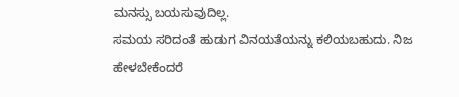ಮನಸ್ಸು ಬಯಸುವುದಿಲ್ಲ.
ಸಮಯ ಸರಿದಂತೆ ಹುಡುಗ ವಿನಯತೆಯನ್ನು ಕಲಿಯಬಹುದು. ನಿಜ ಹೇಳಬೇಕೆಂದರೆ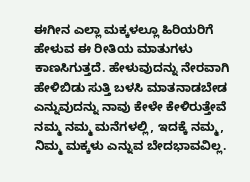ಈಗೀನ ಎಲ್ಲಾ ಮಕ್ಕಳಲ್ಲೂ ಹಿರಿಯರಿಗೆ ಹೇಳುವ ಈ ರೀತಿಯ ಮಾತುಗಳು ಕಾಣಸಿಗುತ್ತದೆ. ಹೇಳುವುದನ್ನು ನೇರವಾಗಿ ಹೇಳಿಬಿಡು ಸುತ್ತಿ ಬಳಸಿ ಮಾತನಾಡಬೇಡ ಎನ್ನುವುದನ್ನು ನಾವು ಕೇಳೇ ಕೇಳಿರುತ್ತೇವೆ ನಮ್ಮ ನಮ್ಮ ಮನೆಗಳಲ್ಲಿ, ಇದಕ್ಕೆ ನಮ್ಮ, ನಿಮ್ಮ ಮಕ್ಕಳು ಎನ್ನುವ ಬೇದಭಾವವಿಲ್ಲ.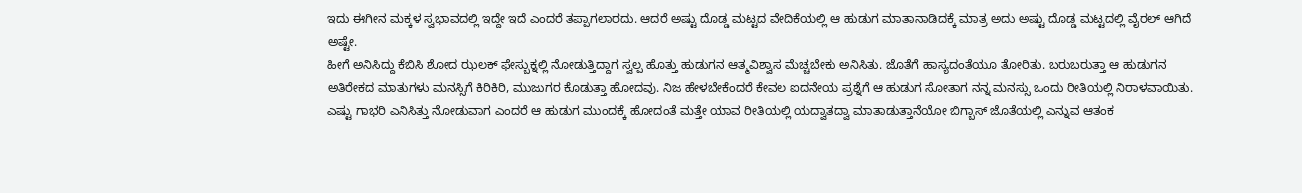ಇದು ಈಗೀನ ಮಕ್ಕಳ ಸ್ವಭಾವದಲ್ಲಿ ಇದ್ದೇ ಇದೆ ಎಂದರೆ ತಪ್ಪಾಗಲಾರದು. ಆದರೆ ಅಷ್ಟು ದೊಡ್ಡ ಮಟ್ಟದ ವೇದಿಕೆಯಲ್ಲಿ ಆ ಹುಡುಗ ಮಾತಾನಾಡಿದಕ್ಕೆ ಮಾತ್ರ ಅದು ಅಷ್ಟು ದೊಡ್ಡ ಮಟ್ಟದಲ್ಲಿ ವೈರಲ್ ಆಗಿದೆ ಅಷ್ಟೇ.
ಹೀಗೆ ಅನಿಸಿದ್ದು ಕೆಬಿಸಿ ಶೋದ ಝಲಕ್ ಫೇಸ್ಬುಕ್ನಲ್ಲಿ ನೋಡುತ್ತಿದ್ದಾಗ ಸ್ವಲ್ಪ ಹೊತ್ತು ಹುಡುಗನ ಆತ್ಮವಿಶ್ವಾಸ ಮೆಚ್ಚಬೇಕು ಅನಿಸಿತು. ಜೊತೆಗೆ ಹಾಸ್ಯದಂತೆಯೂ ತೋರಿತು. ಬರುಬರುತ್ತಾ ಆ ಹುಡುಗನ ಅತಿರೇಕದ ಮಾತುಗಳು ಮನಸ್ಸಿಗೆ ಕಿರಿಕಿರಿ, ಮುಜುಗರ ಕೊಡುತ್ತಾ ಹೋದವು. ನಿಜ ಹೇಳಬೇಕೆಂದರೆ ಕೇವಲ ಐದನೇಯ ಪ್ರಶ್ನೆಗೆ ಆ ಹುಡುಗ ಸೋತಾಗ ನನ್ನ ಮನಸ್ಸು ಒಂದು ರೀತಿಯಲ್ಲಿ ನಿರಾಳವಾಯಿತು. ಎಷ್ಟು ಗಾಭರಿ ಎನಿಸಿತ್ತು ನೋಡುವಾಗ ಎಂದರೆ ಆ ಹುಡುಗ ಮುಂದಕ್ಕೆ ಹೋದಂತೆ ಮತ್ತೇ ಯಾವ ರೀತಿಯಲ್ಲಿ ಯದ್ವಾತದ್ವಾ ಮಾತಾಡುತ್ತಾನೆಯೋ ಬಿಗ್ಬಾಸ್ ಜೊತೆಯಲ್ಲಿ ಎನ್ನುವ ಆತಂಕ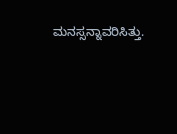ಮನಸ್ಸನ್ನಾವರಿಸಿತ್ತು.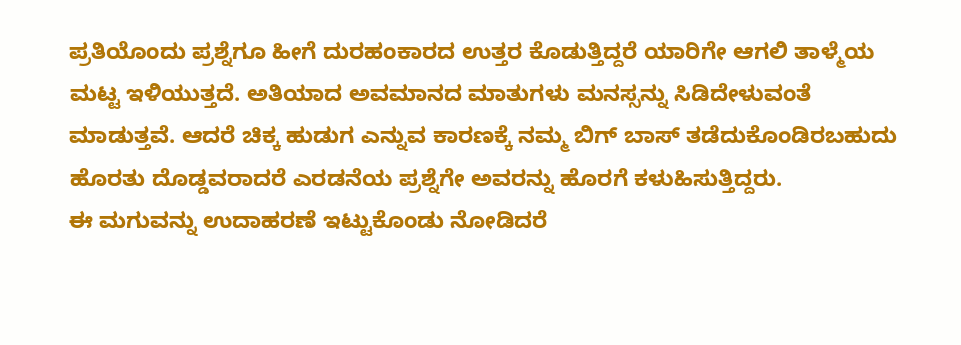ಪ್ರತಿಯೊಂದು ಪ್ರಶ್ನೆಗೂ ಹೀಗೆ ದುರಹಂಕಾರದ ಉತ್ತರ ಕೊಡುತ್ತಿದ್ದರೆ ಯಾರಿಗೇ ಆಗಲಿ ತಾಳ್ಮೆಯ ಮಟ್ಟ ಇಳಿಯುತ್ತದೆ. ಅತಿಯಾದ ಅವಮಾನದ ಮಾತುಗಳು ಮನಸ್ಸನ್ನು ಸಿಡಿದೇಳುವಂತೆ ಮಾಡುತ್ತವೆ. ಆದರೆ ಚಿಕ್ಕ ಹುಡುಗ ಎನ್ನುವ ಕಾರಣಕ್ಕೆ ನಮ್ಮ ಬಿಗ್ ಬಾಸ್ ತಡೆದುಕೊಂಡಿರಬಹುದು ಹೊರತು ದೊಡ್ಡವರಾದರೆ ಎರಡನೆಯ ಪ್ರಶ್ನೆಗೇ ಅವರನ್ನು ಹೊರಗೆ ಕಳುಹಿಸುತ್ತಿದ್ದರು.
ಈ ಮಗುವನ್ನು ಉದಾಹರಣೆ ಇಟ್ಟುಕೊಂಡು ನೋಡಿದರೆ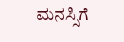ಮನಸ್ಸಿಗೆ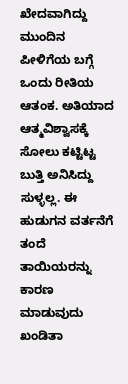ಖೇದವಾಗಿದ್ದು ಮುಂದಿನ ಪೀಳಿಗೆಯ ಬಗ್ಗೆ ಒಂದು ರೀತಿಯ ಆತಂಕ. ಅತಿಯಾದ ಆತ್ಮವಿಶ್ವಾಸಕ್ಕೆ ಸೋಲು ಕಟ್ಟಿಟ್ಟ ಬುತ್ತಿ ಅನಿಸಿದ್ದು ಸುಳ್ಳಲ್ಲ. ಈ ಹುಡುಗನ ವರ್ತನೆಗೆ ತಂದೆ ತಾಯಿಯರನ್ನು ಕಾರಣ ಮಾಡುವುದು ಖಂಡಿತಾ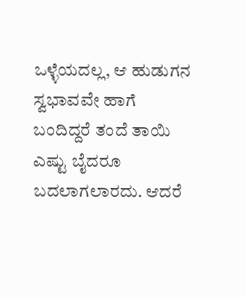ಒಳ್ಳೆಯದಲ್ಲ, ಆ ಹುಡುಗನ ಸ್ವಭಾವವೇ ಹಾಗೆ ಬಂದಿದ್ದರೆ ತಂದೆ ತಾಯಿ ಎಷ್ಟು ಬೈದರೂ ಬದಲಾಗಲಾರದು. ಆದರೆ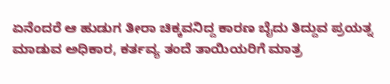ಏನೆಂದರೆ ಆ ಹುಡುಗ ತೀರಾ ಚಿಕ್ಕವನಿದ್ದ ಕಾರಣ ಬೈದು ತಿದ್ದುವ ಪ್ರಯತ್ನ ಮಾಡುವ ಅಧಿಕಾರ, ಕರ್ತವ್ಯ ತಂದೆ ತಾಯಿಯರಿಗೆ ಮಾತ್ರ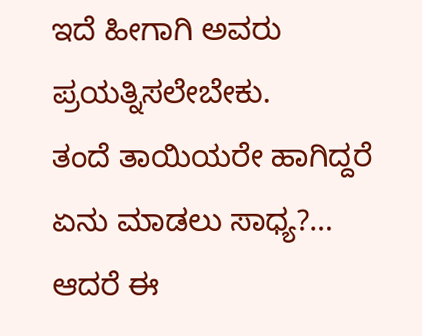ಇದೆ ಹೀಗಾಗಿ ಅವರು ಪ್ರಯತ್ನಿಸಲೇಬೇಕು.
ತಂದೆ ತಾಯಿಯರೇ ಹಾಗಿದ್ದರೆ ಏನು ಮಾಡಲು ಸಾಧ್ಯ?… ಆದರೆ ಈ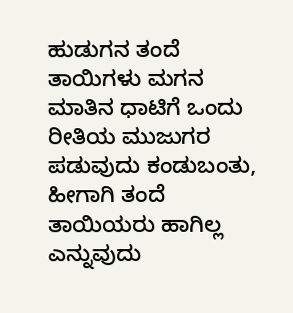ಹುಡುಗನ ತಂದೆ ತಾಯಿಗಳು ಮಗನ ಮಾತಿನ ಧಾಟಿಗೆ ಒಂದು ರೀತಿಯ ಮುಜುಗರ ಪಡುವುದು ಕಂಡುಬಂತು, ಹೀಗಾಗಿ ತಂದೆ ತಾಯಿಯರು ಹಾಗಿಲ್ಲ ಎನ್ನುವುದು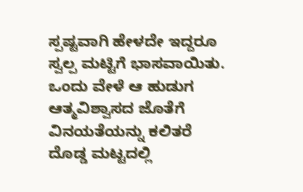ಸ್ಪಷ್ಟವಾಗಿ ಹೇಳದೇ ಇದ್ದರೂ ಸ್ವಲ್ಪ ಮಟ್ಟಿಗೆ ಭಾಸವಾಯಿತು. ಒಂದು ವೇಳೆ ಆ ಹುಡುಗ ಆತ್ಮವಿಶ್ವಾಸದ ಜೊತೆಗೆ ವಿನಯತೆಯನ್ನು ಕಲಿತರೆ ದೊಡ್ಡ ಮಟ್ಟದಲ್ಲಿ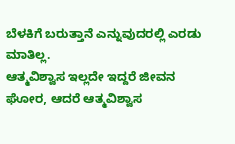ಬೆಳಕಿಗೆ ಬರುತ್ತಾನೆ ಎನ್ನುವುದರಲ್ಲಿ ಎರಡು ಮಾತಿಲ್ಲ.
ಆತ್ಮವಿಶ್ವಾಸ ಇಲ್ಲದೇ ಇದ್ದರೆ ಜೀವನ ಘೋರ, ಆದರೆ ಆತ್ಮವಿಶ್ವಾಸ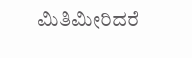ಮಿತಿಮೀರಿದರೆ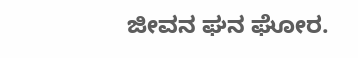ಜೀವನ ಘನ ಘೋರ.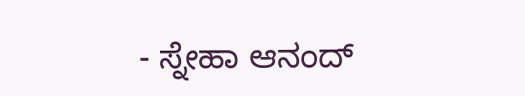- ಸ್ನೇಹಾ ಆನಂದ್